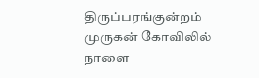திருப்பரங்குன்றம் முருகன் கோவிலில் நாளை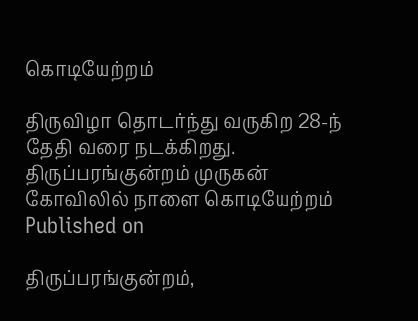கொடியேற்றம்

திருவிழா தொடர்ந்து வருகிற 28-ந் தேதி வரை நடக்கிறது.
திருப்பரங்குன்றம் முருகன் கோவிலில் நாளை கொடியேற்றம்
Published on

திருப்பரங்குன்றம்,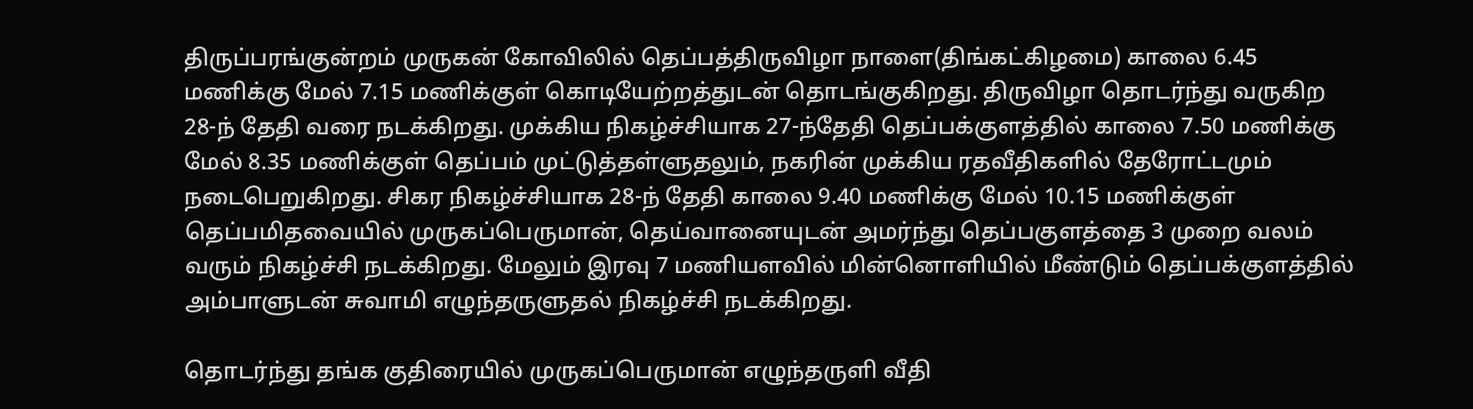திருப்பரங்குன்றம் முருகன் கோவிலில் தெப்பத்திருவிழா நாளை(திங்கட்கிழமை) காலை 6.45 மணிக்கு மேல் 7.15 மணிக்குள் கொடியேற்றத்துடன் தொடங்குகிறது. திருவிழா தொடர்ந்து வருகிற 28-ந் தேதி வரை நடக்கிறது. முக்கிய நிகழ்ச்சியாக 27-ந்தேதி தெப்பக்குளத்தில் காலை 7.50 மணிக்கு மேல் 8.35 மணிக்குள் தெப்பம் முட்டுத்தள்ளுதலும், நகரின் முக்கிய ரதவீதிகளில் தேரோட்டமும் நடைபெறுகிறது. சிகர நிகழ்ச்சியாக 28-ந் தேதி காலை 9.40 மணிக்கு மேல் 10.15 மணிக்குள் தெப்பமிதவையில் முருகப்பெருமான், தெய்வானையுடன் அமர்ந்து தெப்பகுளத்தை 3 முறை வலம் வரும் நிகழ்ச்சி நடக்கிறது. மேலும் இரவு 7 மணியளவில் மின்னொளியில் மீண்டும் தெப்பக்குளத்தில் அம்பாளுடன் சுவாமி எழுந்தருளுதல் நிகழ்ச்சி நடக்கிறது.

தொடர்ந்து தங்க குதிரையில் முருகப்பெருமான் எழுந்தருளி வீதி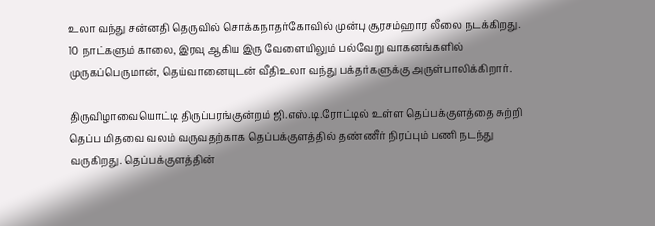உலா வந்து சன்னதி தெருவில் சொக்கநாதர்கோவில் முன்பு சூரசம்ஹார லீலை நடக்கிறது. 10 நாட்களும் காலை, இரவு ஆகிய இரு வேளையிலும் பல்வேறு வாகனங்களில் முருகப்பெருமான், தெய்வானையுடன் வீதிஉலா வந்து பக்தர்களுக்கு அருள்பாலிக்கிறார்.

திருவிழாவையொட்டி திருப்பரங்குன்றம் ஜி.எஸ்.டி.ரோட்டில் உள்ள தெப்பக்குளத்தை சுற்றி தெப்ப மிதவை வலம் வருவதற்காக தெப்பக்குளத்தில் தண்ணீர் நிரப்பும் பணி நடந்து வருகிறது. தெப்பக்குளத்தின்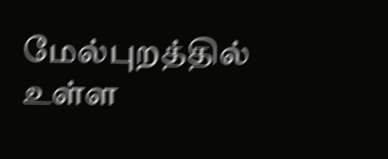மேல்புறத்தில் உள்ள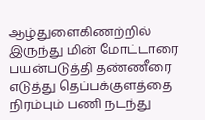ஆழ்துளைகிணற்றில் இருந்து மின் மோட்டாரை பயன்படுத்தி தண்ணீரை எடுத்து தெப்பக்குளத்தை நிரம்பும் பணி நடந்து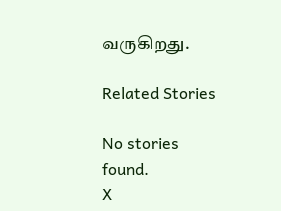வருகிறது.

Related Stories

No stories found.
X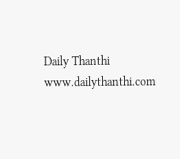Daily Thanthi
www.dailythanthi.com